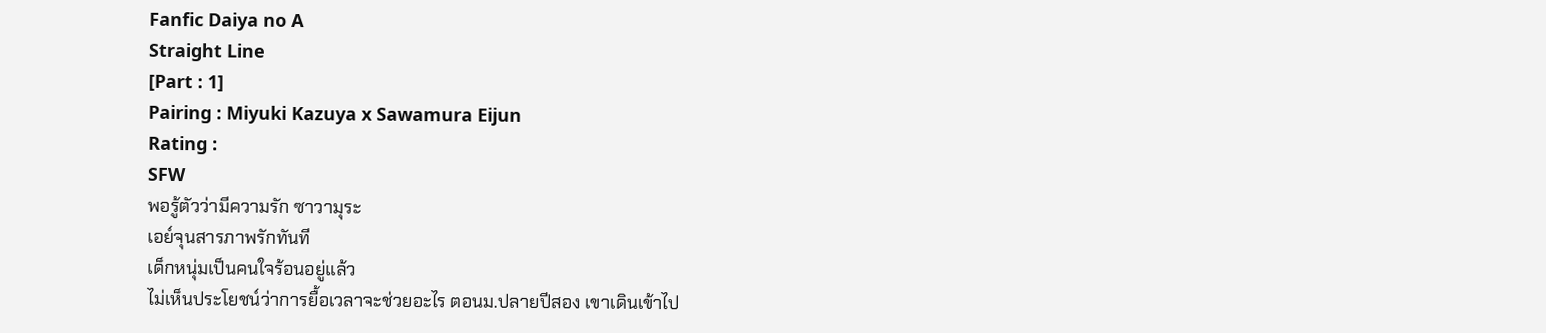Fanfic Daiya no A
Straight Line
[Part : 1]
Pairing : Miyuki Kazuya x Sawamura Eijun
Rating :
SFW
พอรู้ตัวว่ามีความรัก ซาวามุระ
เอย์จุนสารภาพรักทันที
เด็กหนุ่มเป็นคนใจร้อนอยู่แล้ว
ไม่เห็นประโยชน์ว่าการยื้อเวลาจะช่วยอะไร ตอนม.ปลายปีสอง เขาเดินเข้าไป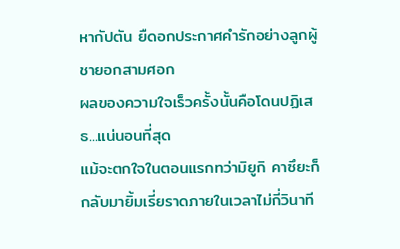หากัปตัน ยืดอกประกาศคำรักอย่างลูกผู้ชายอกสามศอก
ผลของความใจเร็วครั้งนั้นคือโดนปฏิเสธ...แน่นอนที่สุด
แม้จะตกใจในตอนแรกทว่ามิยูกิ คาซึยะก็กลับมายิ้มเรี่ยราดภายในเวลาไม่กี่วินาที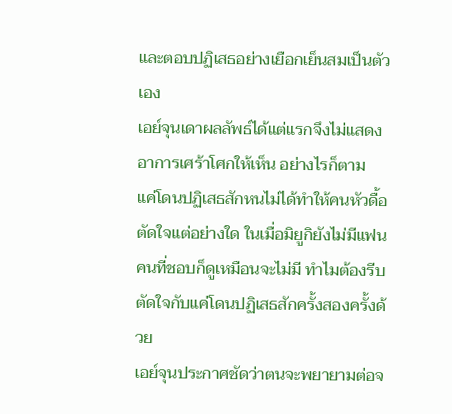และตอบปฏิเสธอย่างเยือกเย็นสมเป็นตัวเอง
เอย์จุนเดาผลลัพธ์ได้แต่แรกจึงไม่แสดงอาการเศร้าโศกให้เห็น อย่างไรก็ตาม
แค่โดนปฏิเสธสักหนไม่ได้ทำให้คนหัวดื้อตัดใจแต่อย่างใด ในเมื่อมิยูกิยังไม่มีแฟน
คนที่ชอบก็ดูเหมือนจะไม่มี ทำไมต้องรีบตัดใจกับแค่โดนปฏิเสธสักครั้งสองครั้งด้วย
เอย์จุนประกาศชัดว่าตนจะพยายามต่อจ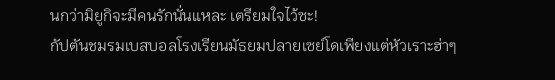นกว่ามิยูกิจะมีคนรักนั่นแหละ เตรียมใจไว้ซะ!
กัปตันชมรมเบสบอลโรงเรียนมัธยมปลายเซย์โดเพียงแต่หัวเราะฮ่าๆ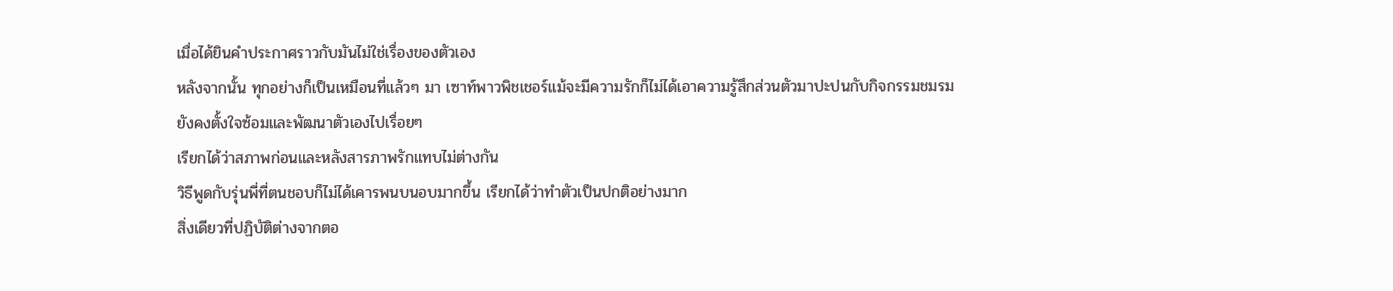เมื่อได้ยินคำประกาศราวกับมันไม่ใช่เรื่องของตัวเอง
หลังจากนั้น ทุกอย่างก็เป็นเหมือนที่แล้วๆ มา เซาท์พาวพิชเชอร์แม้จะมีความรักก็ไม่ได้เอาความรู้สึกส่วนตัวมาปะปนกับกิจกรรมชมรม
ยังคงตั้งใจซ้อมและพัฒนาตัวเองไปเรื่อยๆ
เรียกได้ว่าสภาพก่อนและหลังสารภาพรักแทบไม่ต่างกัน
วิธีพูดกับรุ่นพี่ที่ตนชอบก็ไม่ได้เคารพนบนอบมากขึ้น เรียกได้ว่าทำตัวเป็นปกติอย่างมาก
สิ่งเดียวที่ปฏิบัติต่างจากตอ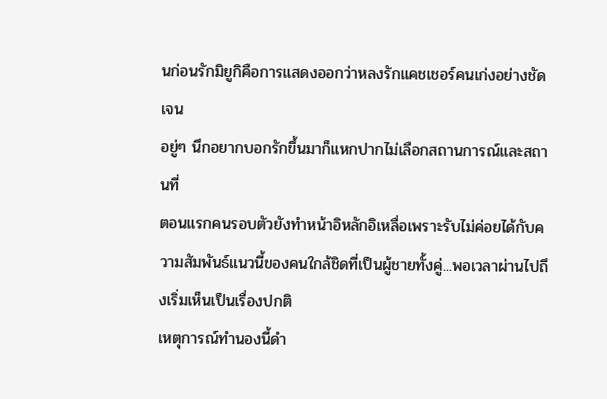นก่อนรักมิยูกิคือการแสดงออกว่าหลงรักแคชเชอร์คนเก่งอย่างชัดเจน
อยู่ๆ นึกอยากบอกรักขึ้นมาก็แหกปากไม่เลือกสถานการณ์และสถานที่
ตอนแรกคนรอบตัวยังทำหน้าอิหลักอิเหลื่อเพราะรับไม่ค่อยได้กับความสัมพันธ์แนวนี้ของคนใกล้ชิดที่เป็นผู้ชายทั้งคู่...พอเวลาผ่านไปถึงเริ่มเห็นเป็นเรื่องปกติ
เหตุการณ์ทำนองนี้ดำ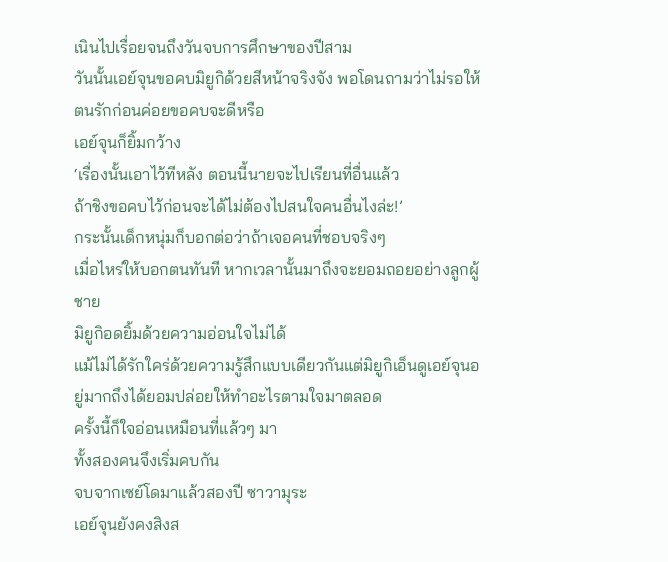เนินไปเรื่อยจนถึงวันจบการศึกษาของปีสาม
วันนั้นเอย์จุนขอคบมิยูกิด้วยสีหน้าจริงจัง พอโดนถามว่าไม่รอให้ตนรักก่อนค่อยขอคบจะดีหรือ
เอย์จุนก็ยิ้มกว้าง
‘เรื่องนั้นเอาไว้ทีหลัง ตอนนี้นายจะไปเรียนที่อื่นแล้ว
ถ้าชิงขอคบไว้ก่อนจะได้ไม่ต้องไปสนใจคนอื่นไงล่ะ!’
กระนั้นเด็กหนุ่มก็บอกต่อว่าถ้าเจอคนที่ชอบจริงๆ
เมื่อไหร่ให้บอกตนทันที หากเวลานั้นมาถึงจะยอมถอยอย่างลูกผู้ชาย
มิยูกิอดยิ้มด้วยความอ่อนใจไม่ได้
แม้ไม่ได้รักใคร่ด้วยความรู้สึกแบบเดียวกันแต่มิยูกิเอ็นดูเอย์จุนอยู่มากถึงได้ยอมปล่อยให้ทำอะไรตามใจมาตลอด
ครั้งนี้ก็ใจอ่อนเหมือนที่แล้วๆ มา
ทั้งสองคนจึงเริ่มคบกัน
จบจากเซย์โดมาแล้วสองปี ซาวามุระ
เอย์จุนยังคงสิงส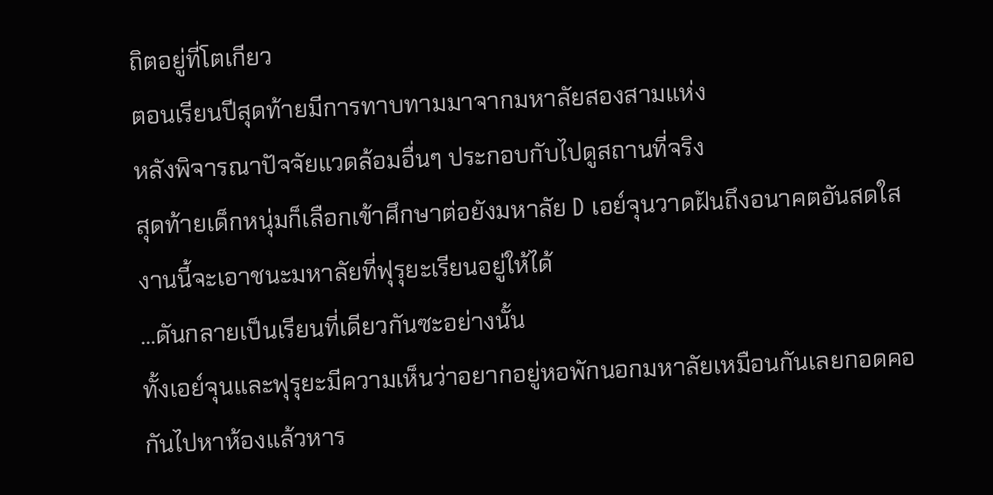ถิตอยู่ที่โตเกียว
ตอนเรียนปีสุดท้ายมีการทาบทามมาจากมหาลัยสองสามแห่ง
หลังพิจารณาปัจจัยแวดล้อมอื่นๆ ประกอบกับไปดูสถานที่จริง
สุดท้ายเด็กหนุ่มก็เลือกเข้าศึกษาต่อยังมหาลัย D เอย์จุนวาดฝันถึงอนาคตอันสดใส
งานนี้จะเอาชนะมหาลัยที่ฟุรุยะเรียนอยู่ให้ได้
...ดันกลายเป็นเรียนที่เดียวกันซะอย่างนั้น
ทั้งเอย์จุนและฟุรุยะมีความเห็นว่าอยากอยู่หอพักนอกมหาลัยเหมือนกันเลยกอดคอกันไปหาห้องแล้วหาร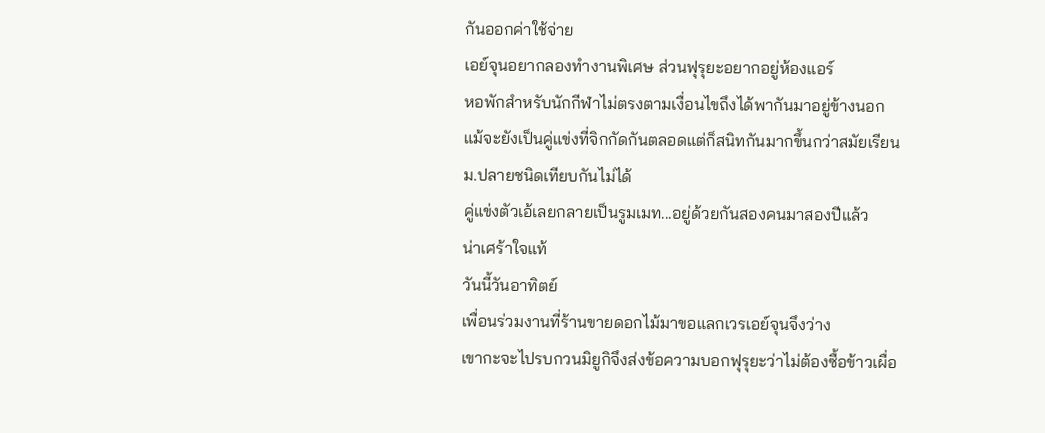กันออกค่าใช้จ่าย
เอย์จุนอยากลองทำงานพิเศษ ส่วนฟุรุยะอยากอยู่ห้องแอร์
หอพักสำหรับนักกีฬาไม่ตรงตามเงื่อนไขถึงได้พากันมาอยู่ข้างนอก
แม้จะยังเป็นคู่แข่งที่จิกกัดกันตลอดแต่ก็สนิทกันมากขึ้นกว่าสมัยเรียน
ม.ปลายชนิดเทียบกันไม่ได้
คู่แข่งตัวเอ้เลยกลายเป็นรูมเมท...อยู่ด้วยกันสองคนมาสองปีแล้ว
น่าเศร้าใจแท้
วันนี้วันอาทิตย์
เพื่อนร่วมงานที่ร้านขายดอกไม้มาขอแลกเวรเอย์จุนจึงว่าง
เขากะจะไปรบกวนมิยูกิจึงส่งข้อความบอกฟุรุยะว่าไม่ต้องซื้อข้าวเผื่อ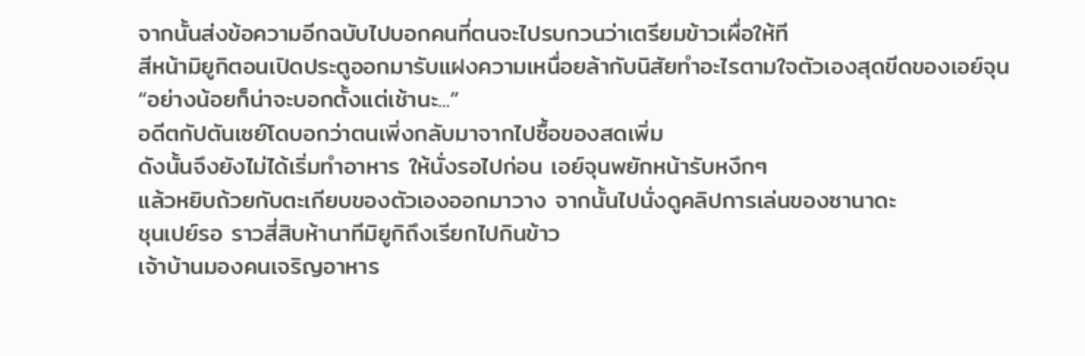จากนั้นส่งข้อความอีกฉบับไปบอกคนที่ตนจะไปรบกวนว่าเตรียมข้าวเผื่อให้ที
สีหน้ามิยูกิตอนเปิดประตูออกมารับแฝงความเหนื่อยล้ากับนิสัยทำอะไรตามใจตัวเองสุดขีดของเอย์จุน
“อย่างน้อยก็น่าจะบอกตั้งแต่เช้านะ...”
อดีตกัปตันเซย์โดบอกว่าตนเพิ่งกลับมาจากไปซื้อของสดเพิ่ม
ดังนั้นจึงยังไม่ได้เริ่มทำอาหาร ให้นั่งรอไปก่อน เอย์จุนพยักหน้ารับหงึกๆ
แล้วหยิบถ้วยกับตะเกียบของตัวเองออกมาวาง จากนั้นไปนั่งดูคลิปการเล่นของซานาดะ
ชุนเปย์รอ ราวสี่สิบห้านาทีมิยูกิถึงเรียกไปกินข้าว
เจ้าบ้านมองคนเจริญอาหาร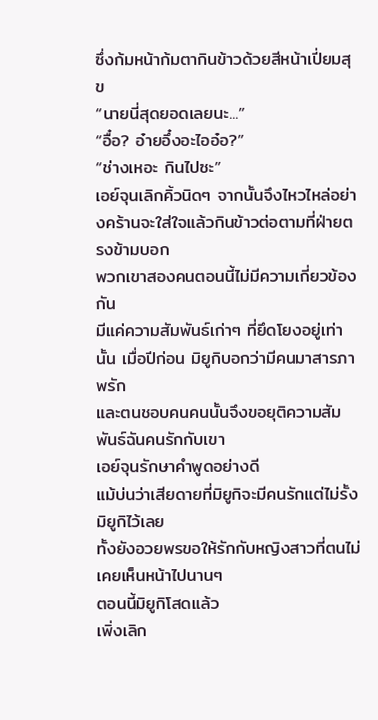ซึ่งก้มหน้าก้มตากินข้าวด้วยสีหน้าเปี่ยมสุข
“นายนี่สุดยอดเลยนะ...”
“อื๋อ? อ๋ายอึ๋งอะไออ๋อ?”
“ช่างเหอะ กินไปซะ”
เอย์จุนเลิกคิ้วนิดๆ จากนั้นจึงไหวไหล่อย่างคร้านจะใส่ใจแล้วกินข้าวต่อตามที่ฝ่ายตรงข้ามบอก
พวกเขาสองคนตอนนี้ไม่มีความเกี่ยวข้องกัน
มีแค่ความสัมพันธ์เก่าๆ ที่ยึดโยงอยู่เท่านั้น เมื่อปีก่อน มิยูกิบอกว่ามีคนมาสารภาพรัก
และตนชอบคนคนนั้นจึงขอยุติความสัมพันธ์ฉันคนรักกับเขา
เอย์จุนรักษาคำพูดอย่างดี
แม้บ่นว่าเสียดายที่มิยูกิจะมีคนรักแต่ไม่รั้งมิยูกิไว้เลย
ทั้งยังอวยพรขอให้รักกับหญิงสาวที่ตนไม่เคยเห็นหน้าไปนานๆ
ตอนนี้มิยูกิโสดแล้ว
เพิ่งเลิก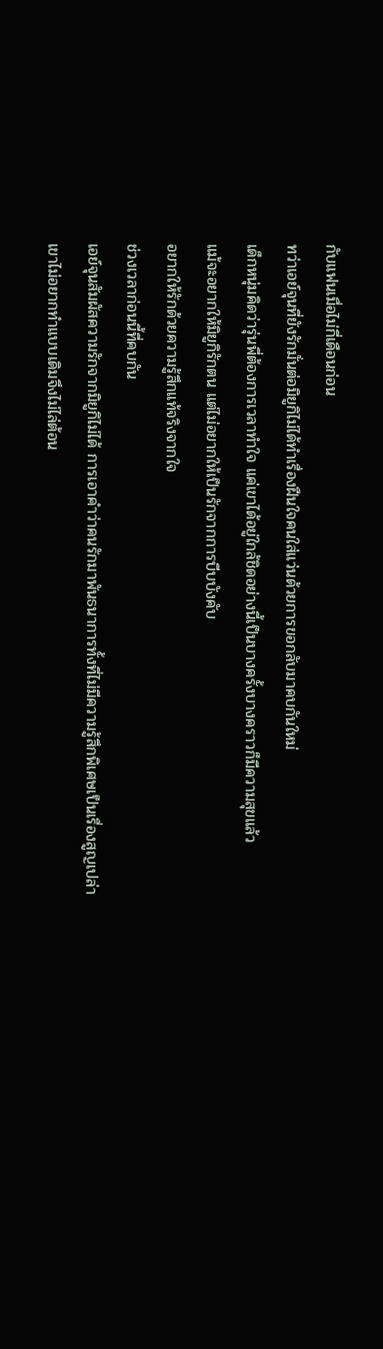กับแฟนเมื่อไม่กี่เดือนก่อน
ทว่าเอย์จุนที่ยังรักมั่นต่อมิยูกิไม่ได้ทำเรื่องฝืนใจคนใส่แว่นด้วยการขอกลับมาคบกันใหม่
เด็กหนุ่มคิดว่ารุ่นพี่ต้องการเวลาทำใจ แค่เขาได้อยู่ใกล้ชิดอย่างนี้เป็นบางครั้งบางคราวก็มีความสุขแล้ว
แม้จะอยากให้มิยูกิรักตน แต่ไม่อยากให้เป็นรักจากการบีบบังคับ
อยากให้รักด้วยความรู้สึกแท้จริงจากใจ
ช่วงเวลาก่อนนี้ที่คบกัน
เอย์จุนสัมผัสความรักจากมิยูกิไม่ได้ การเอาคำว่าคนรักมาพันธนาการทั้งที่ไม่มีความรู้สึกพิเศษเป็นเรื่องสูญเปล่า
เขาไม่อยากทำแบบเดิมจึงไม่ไล่ต้อน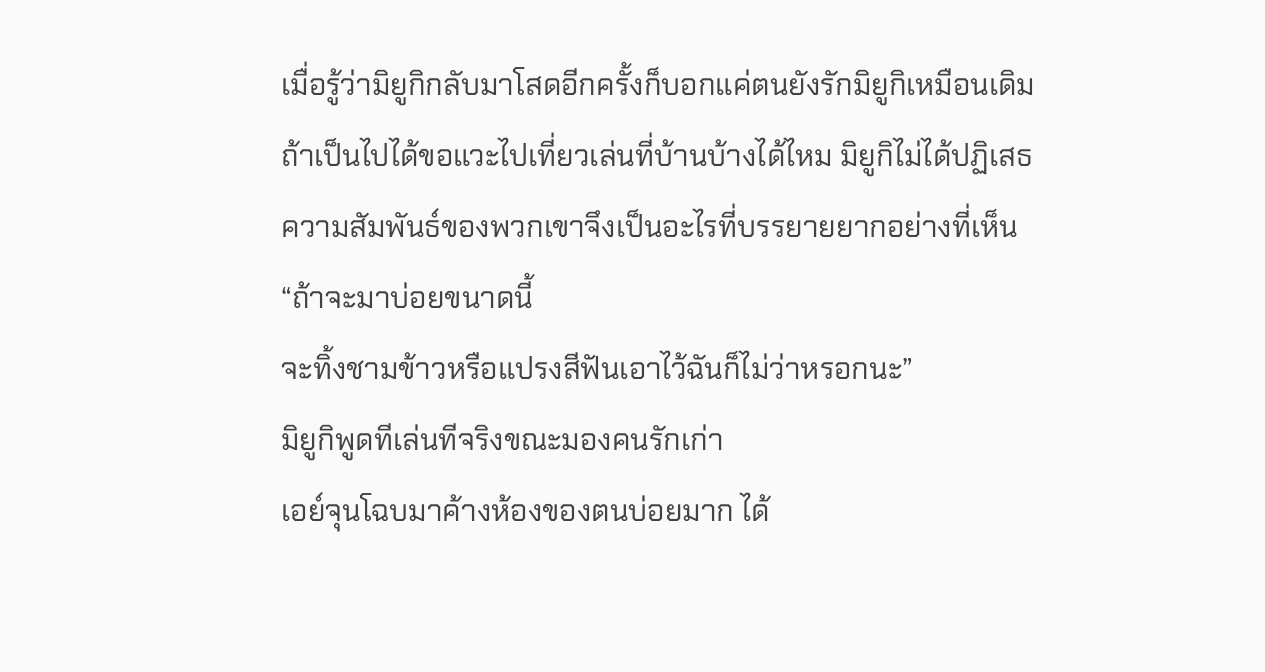เมื่อรู้ว่ามิยูกิกลับมาโสดอีกครั้งก็บอกแค่ตนยังรักมิยูกิเหมือนเดิม
ถ้าเป็นไปได้ขอแวะไปเที่ยวเล่นที่บ้านบ้างได้ไหม มิยูกิไม่ได้ปฏิเสธ
ความสัมพันธ์ของพวกเขาจึงเป็นอะไรที่บรรยายยากอย่างที่เห็น
“ถ้าจะมาบ่อยขนาดนี้
จะทิ้งชามข้าวหรือแปรงสีฟันเอาไว้ฉันก็ไม่ว่าหรอกนะ”
มิยูกิพูดทีเล่นทีจริงขณะมองคนรักเก่า
เอย์จุนโฉบมาค้างห้องของตนบ่อยมาก ได้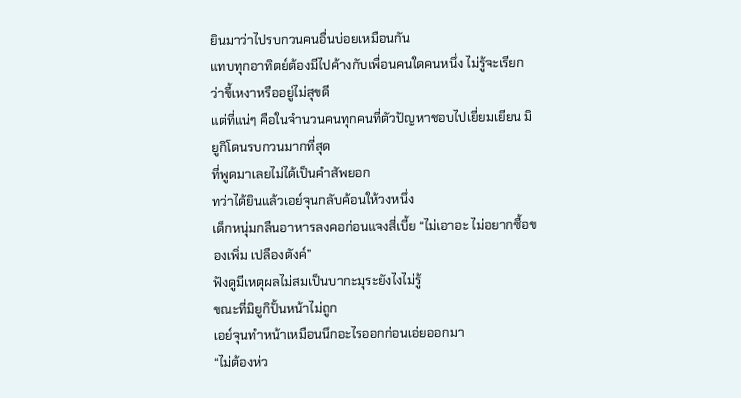ยินมาว่าไปรบกวนคนอื่นบ่อยเหมือนกัน
แทบทุกอาทิตย์ต้องมีไปค้างกับเพื่อนคนใดคนหนึ่ง ไม่รู้จะเรียกว่าขี้เหงาหรืออยู่ไม่สุขดี
แต่ที่แน่ๆ คือในจำนวนคนทุกคนที่ตัวปัญหาชอบไปเยี่ยมเยียน มิยูกิโดนรบกวนมากที่สุด
ที่พูดมาเลยไม่ได้เป็นคำสัพยอก
ทว่าได้ยินแล้วเอย์จุนกลับค้อนให้วงหนึ่ง
เด็กหนุ่มกลืนอาหารลงคอก่อนแจงสี่เบี้ย “ไม่เอาอะ ไม่อยากซื้อของเพิ่ม เปลืองตังค์”
ฟังดูมีเหตุผลไม่สมเป็นบากะมุระยังไงไม่รู้
ขณะที่มิยูกิปั้นหน้าไม่ถูก
เอย์จุนทำหน้าเหมือนนึกอะไรออกก่อนเอ่ยออกมา
“ไม่ต้องห่ว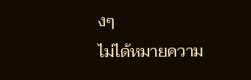งๆ
ไม่ได้หมายความ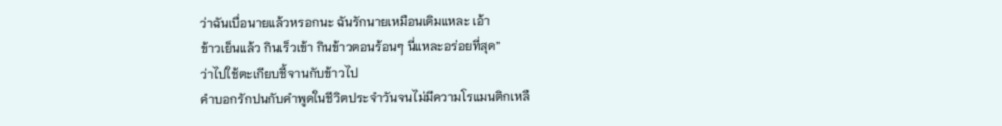ว่าฉันเบื่อนายแล้วหรอกนะ ฉันรักนายเหมือนเดิมแหละ เอ้า
ข้าวเย็นแล้ว กินเร็วเข้า กินข้าวตอนร้อนๆ นี่แหละอร่อยที่สุด”
ว่าไปใช้ตะเกียบชี้จานกับข้าวไป
คำบอกรักปนกับคำพูดในชีวิตประจำวันจนไม่มีความโรแมนติกเหลื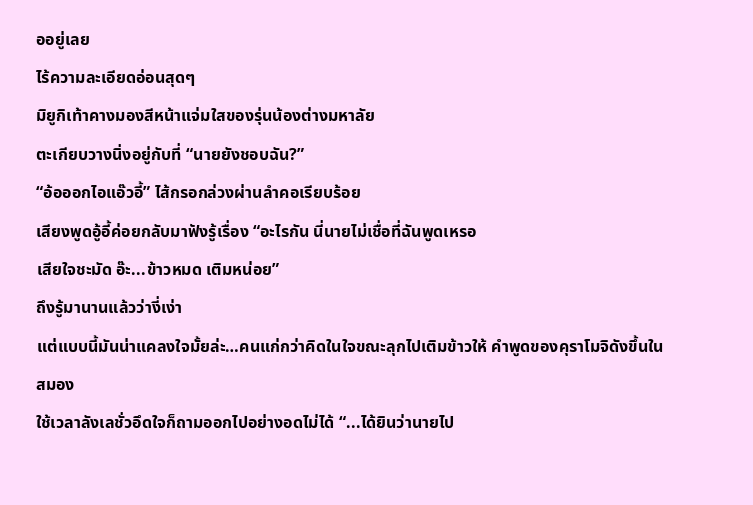ออยู่เลย
ไร้ความละเอียดอ่อนสุดๆ
มิยูกิเท้าคางมองสีหน้าแจ่มใสของรุ่นน้องต่างมหาลัย
ตะเกียบวางนิ่งอยู่กับที่ “นายยังชอบฉัน?”
“อ้อออกไอแอ๊วอี้” ไส้กรอกล่วงผ่านลำคอเรียบร้อย
เสียงพูดอู้อี้ค่อยกลับมาฟังรู้เรื่อง “อะไรกัน นี่นายไม่เชื่อที่ฉันพูดเหรอ
เสียใจชะมัด อ๊ะ...ข้าวหมด เติมหน่อย”
ถึงรู้มานานแล้วว่างี่เง่า
แต่แบบนี้มันน่าแคลงใจมั้ยล่ะ…คนแก่กว่าคิดในใจขณะลุกไปเติมข้าวให้ คำพูดของคุราโมจิดังขึ้นในสมอง
ใช้เวลาลังเลชั่วอึดใจก็ถามออกไปอย่างอดไม่ได้ “...ได้ยินว่านายไป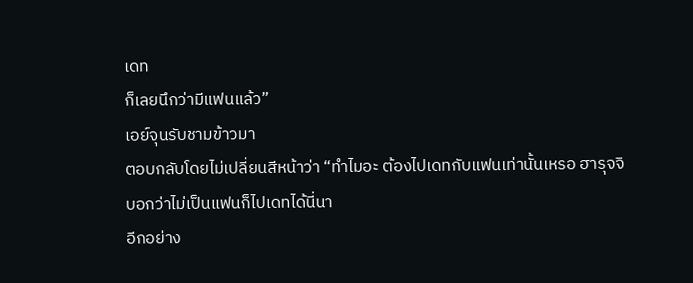เดท
ก็เลยนึกว่ามีแฟนแล้ว”
เอย์จุนรับชามข้าวมา
ตอบกลับโดยไม่เปลี่ยนสีหน้าว่า “ทำไมอะ ต้องไปเดทกับแฟนเท่านั้นเหรอ ฮารุจจิบอกว่าไม่เป็นแฟนก็ไปเดทได้นี่นา
อีกอย่าง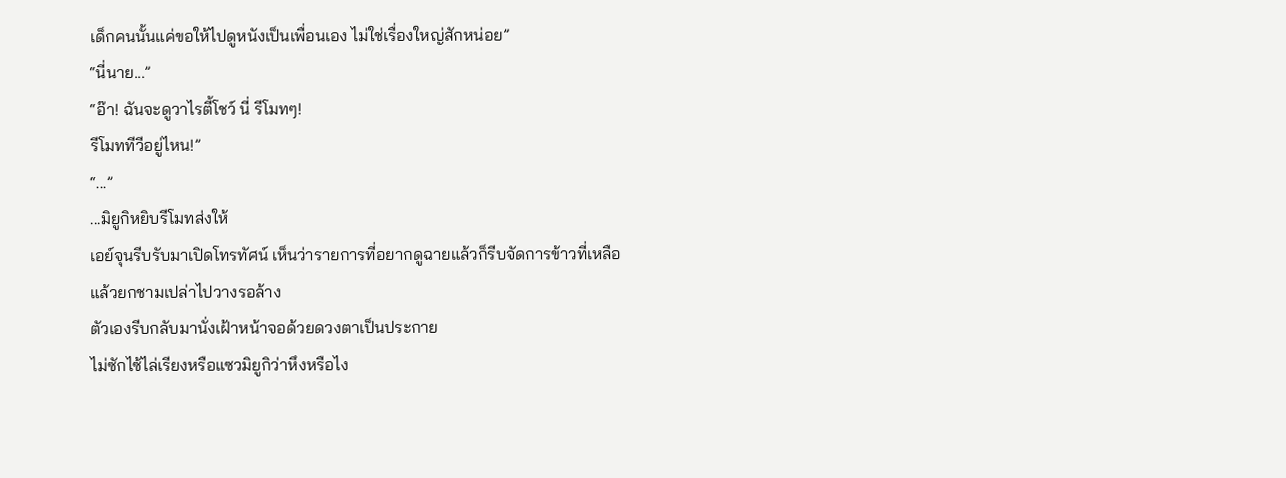เด็กคนนั้นแค่ขอให้ไปดูหนังเป็นเพื่อนเอง ไม่ใช่เรื่องใหญ่สักหน่อย”
“นี่นาย...”
“อ๊า! ฉันจะดูวาไรตี้โชว์ นี่ รีโมทๆ!
รีโมททีวีอยู่ไหน!”
“...”
...มิยูกิหยิบรีโมทส่งให้
เอย์จุนรีบรับมาเปิดโทรทัศน์ เห็นว่ารายการที่อยากดูฉายแล้วก็รีบจัดการข้าวที่เหลือแล้วยกชามเปล่าไปวางรอล้าง
ตัวเองรีบกลับมานั่งเฝ้าหน้าจอด้วยดวงตาเป็นประกาย
ไม่ซักไซ้ไล่เรียงหรือแซวมิยูกิว่าหึงหรือไง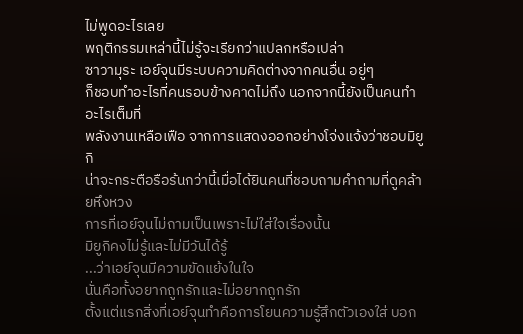ไม่พูดอะไรเลย
พฤติกรรมเหล่านี้ไม่รู้จะเรียกว่าแปลกหรือเปล่า
ซาวามุระ เอย์จุนมีระบบความคิดต่างจากคนอื่น อยู่ๆ
ก็ชอบทำอะไรที่คนรอบข้างคาดไม่ถึง นอกจากนี้ยังเป็นคนทำอะไรเต็มที่
พลังงานเหลือเฟือ จากการแสดงออกอย่างโจ่งแจ้งว่าชอบมิยูกิ
น่าจะกระตือรือร้นกว่านี้เมื่อได้ยินคนที่ชอบถามคำถามที่ดูคล้ายหึงหวง
การที่เอย์จุนไม่ถามเป็นเพราะไม่ใส่ใจเรื่องนั้น
มิยูกิคงไม่รู้และไม่มีวันได้รู้
...ว่าเอย์จุนมีความขัดแย้งในใจ
นั่นคือทั้งอยากถูกรักและไม่อยากถูกรัก
ตั้งแต่แรกสิ่งที่เอย์จุนทำคือการโยนความรู้สึกตัวเองใส่ บอก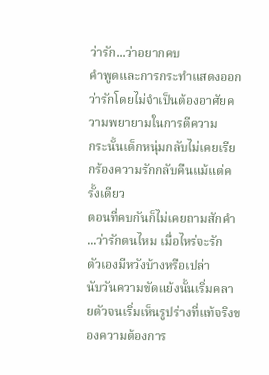ว่ารัก...ว่าอยากคบ
คำพูดและการกระทำแสดงออกว่ารักโดยไม่จำเป็นต้องอาศัยความพยายามในการตีความ
กระนั้นเด็กหนุ่มกลับไม่เคยเรียกร้องความรักกลับคืนแม้แต่ครั้งเดียว
ตอนที่คบกันก็ไม่เคยถามสักคำ
...ว่ารักตนไหม เมื่อไหร่จะรัก
ตัวเองมีหวังบ้างหรือเปล่า
นับวันความขัดแย้งนั้นเริ่มคลายตัวจนเริ่มเห็นรูปร่างที่แท้จริงของความต้องการ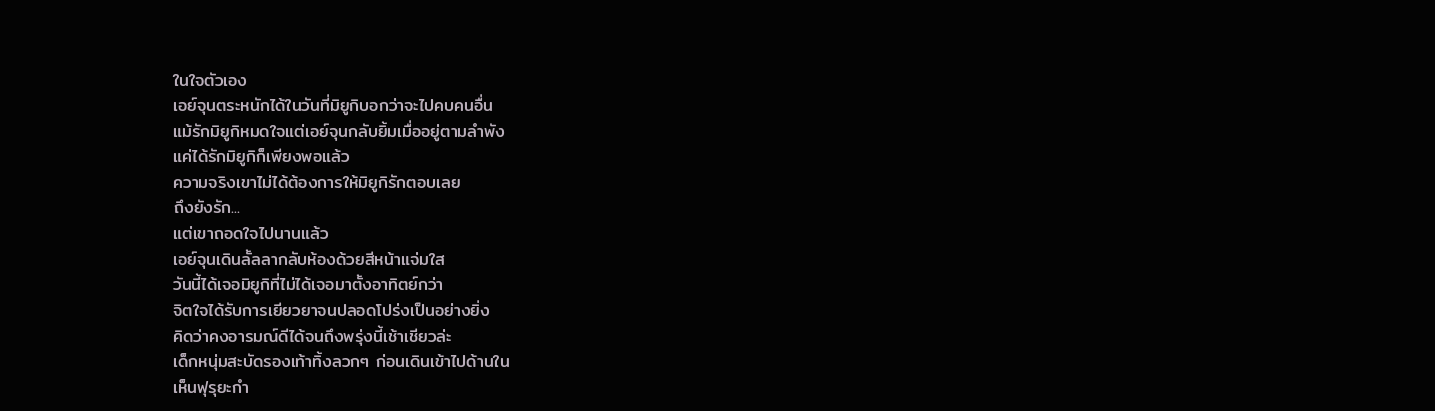ในใจตัวเอง
เอย์จุนตระหนักได้ในวันที่มิยูกิบอกว่าจะไปคบคนอื่น
แม้รักมิยูกิหมดใจแต่เอย์จุนกลับยิ้มเมื่ออยู่ตามลำพัง
แค่ได้รักมิยูกิก็เพียงพอแล้ว
ความจริงเขาไม่ได้ต้องการให้มิยูกิรักตอบเลย
ถึงยังรัก...
แต่เขาถอดใจไปนานแล้ว
เอย์จุนเดินลั้ลลากลับห้องด้วยสีหน้าแจ่มใส
วันนี้ได้เจอมิยูกิที่ไม่ได้เจอมาตั้งอาทิตย์กว่า
จิตใจได้รับการเยียวยาจนปลอดโปร่งเป็นอย่างยิ่ง
คิดว่าคงอารมณ์ดีได้จนถึงพรุ่งนี้เช้าเชียวล่ะ
เด็กหนุ่มสะบัดรองเท้าทิ้งลวกๆ ก่อนเดินเข้าไปด้านใน
เห็นฟุรุยะกำ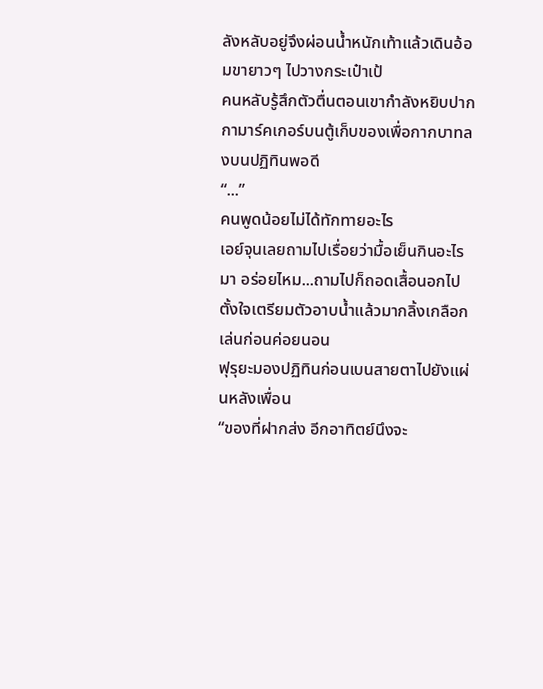ลังหลับอยู่จึงผ่อนน้ำหนักเท้าแล้วเดินอ้อมขายาวๆ ไปวางกระเป๋าเป้
คนหลับรู้สึกตัวตื่นตอนเขากำลังหยิบปากกามาร์คเกอร์บนตู้เก็บของเพื่อกากบาทลงบนปฏิทินพอดี
“...”
คนพูดน้อยไม่ได้ทักทายอะไร
เอย์จุนเลยถามไปเรื่อยว่ามื้อเย็นกินอะไรมา อร่อยไหม...ถามไปก็ถอดเสื้อนอกไป ตั้งใจเตรียมตัวอาบน้ำแล้วมากลิ้งเกลือกเล่นก่อนค่อยนอน
ฟุรุยะมองปฏิทินก่อนเบนสายตาไปยังแผ่นหลังเพื่อน
“ของที่ฝากส่ง อีกอาทิตย์นึงจะ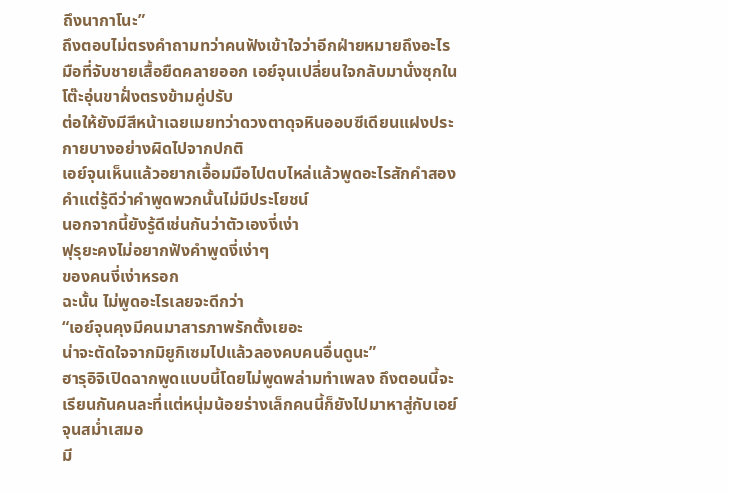ถึงนากาโนะ”
ถึงตอบไม่ตรงคำถามทว่าคนฟังเข้าใจว่าอีกฝ่ายหมายถึงอะไร
มือที่จับชายเสื้อยืดคลายออก เอย์จุนเปลี่ยนใจกลับมานั่งซุกในโต๊ะอุ่นขาฝั่งตรงข้ามคู่ปรับ
ต่อให้ยังมีสีหน้าเฉยเมยทว่าดวงตาดุจหินออบซีเดียนแฝงประกายบางอย่างผิดไปจากปกติ
เอย์จุนเห็นแล้วอยากเอื้อมมือไปตบไหล่แล้วพูดอะไรสักคำสองคำแต่รู้ดีว่าคำพูดพวกนั้นไม่มีประโยชน์
นอกจากนี้ยังรู้ดีเช่นกันว่าตัวเองงี่เง่า
ฟุรุยะคงไม่อยากฟังคำพูดงี่เง่าๆ
ของคนงี่เง่าหรอก
ฉะนั้น ไม่พูดอะไรเลยจะดีกว่า
“เอย์จุนคุงมีคนมาสารภาพรักตั้งเยอะ
น่าจะตัดใจจากมิยูกิเซมไปแล้วลองคบคนอื่นดูนะ”
ฮารุอิจิเปิดฉากพูดแบบนี้โดยไม่พูดพล่ามทำเพลง ถึงตอนนี้จะเรียนกันคนละที่แต่หนุ่มน้อยร่างเล็กคนนี้ก็ยังไปมาหาสู่กับเอย์จุนสม่ำเสมอ
มี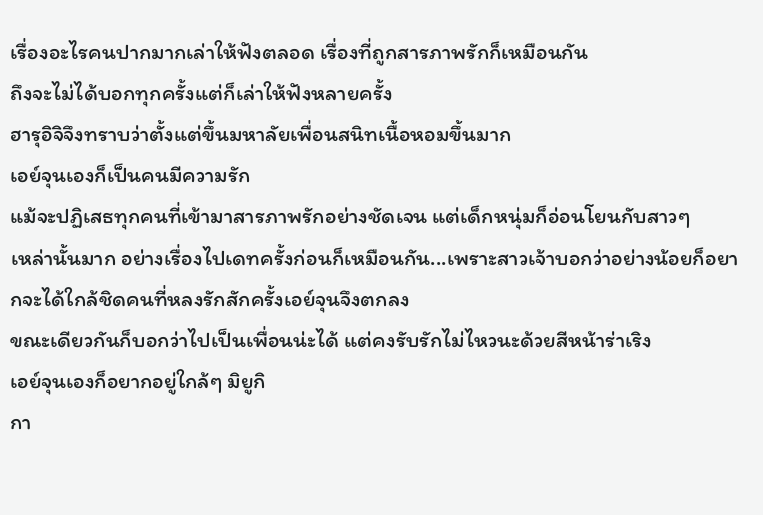เรื่องอะไรคนปากมากเล่าให้ฟังตลอด เรื่องที่ถูกสารภาพรักก็เหมือนกัน
ถึงจะไม่ได้บอกทุกครั้งแต่ก็เล่าให้ฟังหลายครั้ง
ฮารุอิจิจึงทราบว่าตั้งแต่ขึ้นมหาลัยเพื่อนสนิทเนื้อหอมขึ้นมาก
เอย์จุนเองก็เป็นคนมีความรัก
แม้จะปฏิเสธทุกคนที่เข้ามาสารภาพรักอย่างชัดเจน แต่เด็กหนุ่มก็อ่อนโยนกับสาวๆ
เหล่านั้นมาก อย่างเรื่องไปเดทครั้งก่อนก็เหมือนกัน...เพราะสาวเจ้าบอกว่าอย่างน้อยก็อยากจะได้ใกล้ชิดคนที่หลงรักสักครั้งเอย์จุนจึงตกลง
ขณะเดียวกันก็บอกว่าไปเป็นเพื่อนน่ะได้ แต่คงรับรักไม่ไหวนะด้วยสีหน้าร่าเริง
เอย์จุนเองก็อยากอยู่ใกล้ๆ มิยูกิ
กา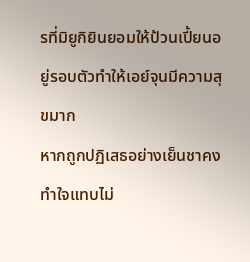รที่มิยูกิยินยอมให้ป้วนเปี้ยนอยู่รอบตัวทำให้เอย์จุนมีความสุขมาก
หากถูกปฏิเสธอย่างเย็นชาคงทำใจแทบไม่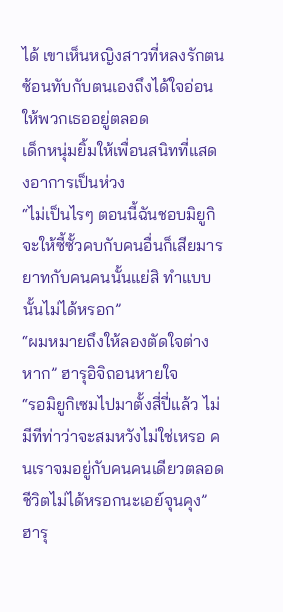ได้ เขาเห็นหญิงสาวที่หลงรักตนซ้อนทับกับตนเองถึงได้ใจอ่อนให้พวกเธออยู่ตลอด
เด็กหนุ่มยิ้มให้เพื่อนสนิทที่แสดงอาการเป็นห่วง
“ไม่เป็นไรๆ ตอนนี้ฉันชอบมิยูกิ
จะให้ซี้ซั้วคบกับคนอื่นก็เสียมารยาทกับคนคนนั้นแย่สิ ทำแบบนั้นไม่ได้หรอก”
“ผมหมายถึงให้ลองตัดใจต่างหาก” ฮารุอิจิถอนหายใจ
“รอมิยูกิเซมไปมาตั้งสี่ปี่แล้ว ไม่มีทีท่าว่าจะสมหวังไม่ใช่เหรอ คนเราจมอยู่กับคนคนเดียวตลอดชีวิตไม่ได้หรอกนะเอย์จุนคุง”
ฮารุ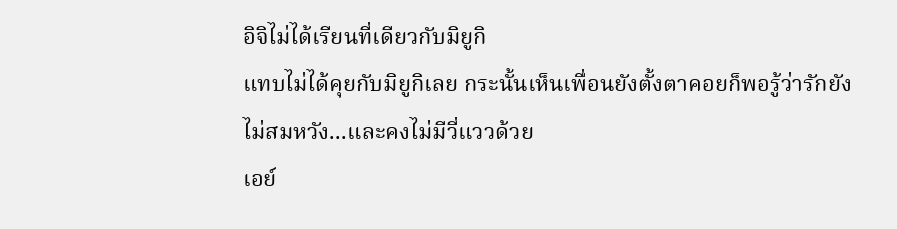อิจิไม่ได้เรียนที่เดียวกับมิยูกิ
แทบไม่ได้คุยกับมิยูกิเลย กระนั้นเห็นเพื่อนยังตั้งตาคอยก็พอรู้ว่ารักยังไม่สมหวัง...และคงไม่มีวี่แววด้วย
เอย์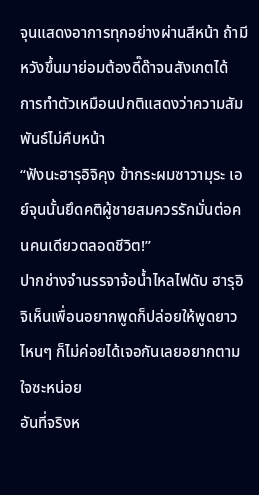จุนแสดงอาการทุกอย่างผ่านสีหน้า ถ้ามีหวังขึ้นมาย่อมต้องดี๊ด๊าจนสังเกตได้
การทำตัวเหมือนปกติแสดงว่าความสัมพันธ์ไม่คืบหน้า
“ฟังนะฮารุอิจิคุง ข้ากระผมซาวามุระ เอย์จุนนั้นยึดคติผู้ชายสมควรรักมั่นต่อคนคนเดียวตลอดชีวิต!”
ปากช่างจำนรรจาจ้อน้ำไหลไฟดับ ฮารุอิจิเห็นเพื่อนอยากพูดก็ปล่อยให้พูดยาว
ไหนๆ ก็ไม่ค่อยได้เจอกันเลยอยากตามใจซะหน่อย
อันที่จริงห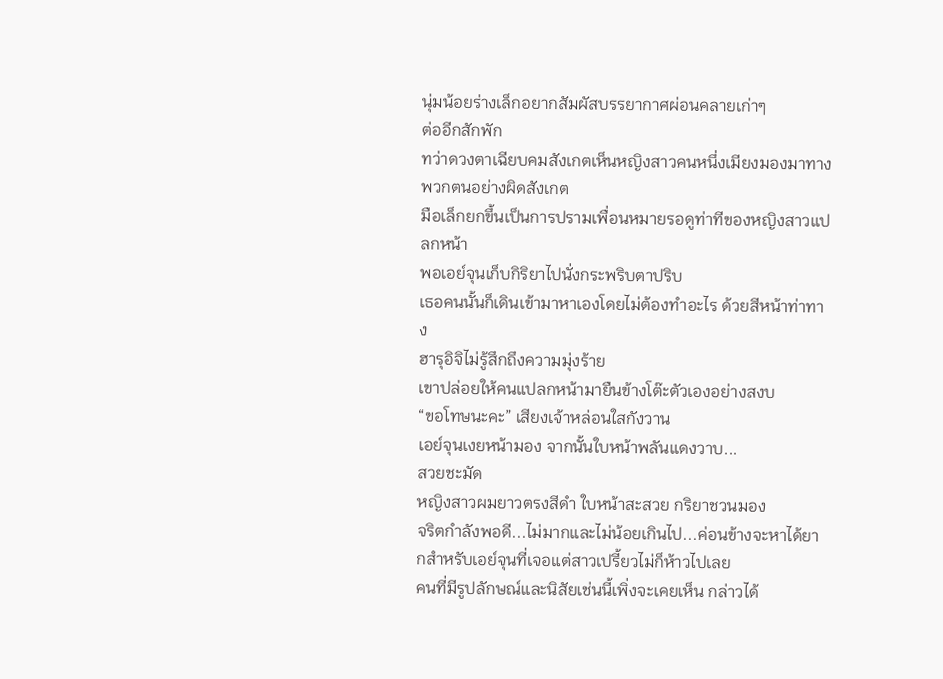นุ่มน้อยร่างเล็กอยากสัมผัสบรรยากาศผ่อนคลายเก่าๆ
ต่ออีกสักพัก
ทว่าดวงตาเฉียบคมสังเกตเห็นหญิงสาวคนหนึ่งเมียงมองมาทางพวกตนอย่างผิดสังเกต
มือเล็กยกขึ้นเป็นการปรามเพื่อนหมายรอดูท่าทีของหญิงสาวแปลกหน้า
พอเอย์จุนเก็บกิริยาไปนั่งกระพริบตาปริบ
เธอคนนั้นก็เดินเข้ามาหาเองโดยไม่ต้องทำอะไร ด้วยสีหน้าท่าทาง
ฮารุอิจิไม่รู้สึกถึงความมุ่งร้าย
เขาปล่อยให้คนแปลกหน้ามายืนข้างโต๊ะตัวเองอย่างสงบ
“ขอโทษนะคะ” เสียงเจ้าหล่อนใสกังวาน
เอย์จุนเงยหน้ามอง จากนั้นใบหน้าพลันแดงวาบ...
สวยชะมัด
หญิงสาวผมยาวตรงสีดำ ใบหน้าสะสวย กริยาชวนมอง
จริตกำลังพอดี...ไม่มากและไม่น้อยเกินไป...ค่อนข้างจะหาได้ยากสำหรับเอย์จุนที่เจอแต่สาวเปรี้ยวไม่ก็ห้าวไปเลย
คนที่มีรูปลักษณ์และนิสัยเช่นนี้เพิ่งจะเคยเห็น กล่าวได้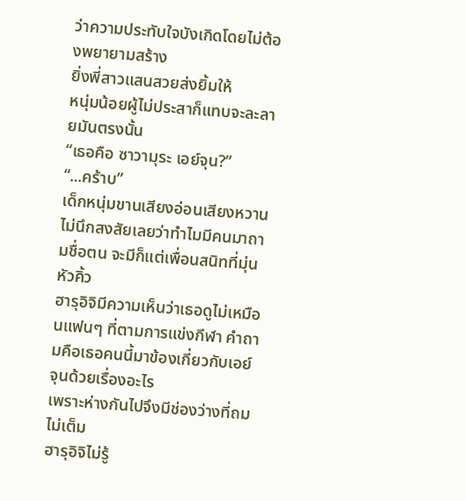ว่าความประทับใจบังเกิดโดยไม่ต้องพยายามสร้าง
ยิ่งพี่สาวแสนสวยส่งยิ้มให้
หนุ่มน้อยผู้ไม่ประสาก็แทบจะละลายมันตรงนั้น
“เธอคือ ซาวามุระ เอย์จุน?”
“...คร้าบ”
เด็กหนุ่มขานเสียงอ่อนเสียงหวาน
ไม่นึกสงสัยเลยว่าทำไมมีคนมาถามชื่อตน จะมีก็แต่เพื่อนสนิทที่มุ่นหัวคิ้ว
ฮารุอิจิมีความเห็นว่าเธอดูไม่เหมือนแฟนๆ ที่ตามการแข่งกีฬา คำถามคือเธอคนนี้มาข้องเกี่ยวกับเอย์จุนด้วยเรื่องอะไร
เพราะห่างกันไปจึงมีช่องว่างที่ถมไม่เต็ม
ฮารุอิจิไม่รู้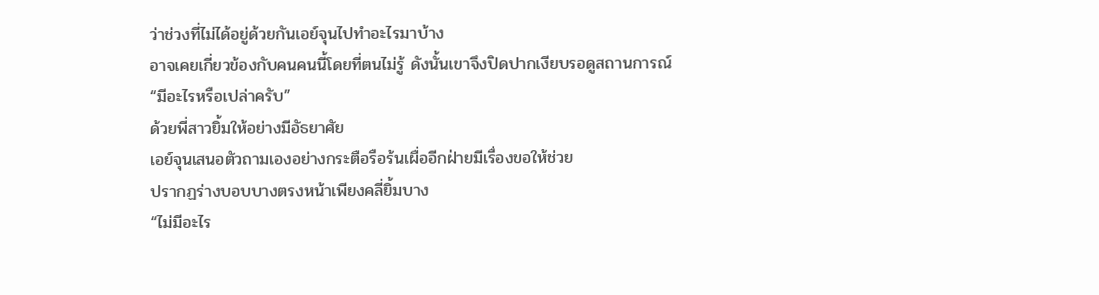ว่าช่วงที่ไม่ได้อยู่ด้วยกันเอย์จุนไปทำอะไรมาบ้าง
อาจเคยเกี่ยวข้องกับคนคนนี้โดยที่ตนไม่รู้ ดังนั้นเขาจึงปิดปากเงียบรอดูสถานการณ์
“มีอะไรหรือเปล่าครับ”
ด้วยพี่สาวยิ้มให้อย่างมีอัธยาศัย
เอย์จุนเสนอตัวถามเองอย่างกระตือรือร้นเผื่ออีกฝ่ายมีเรื่องขอให้ช่วย
ปรากฏร่างบอบบางตรงหน้าเพียงคลี่ยิ้มบาง
“ไม่มีอะไร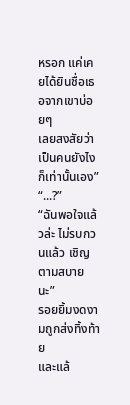หรอก แค่เคยได้ยินชื่อเธอจากเขาบ่อยๆ
เลยสงสัยว่าเป็นคนยังไงก็เท่านั้นเอง”
“...?”
“ฉันพอใจแล้วล่ะ ไม่รบกวนแล้ว เชิญตามสบายนะ”
รอยยิ้มงดงามถูกส่งทิ้งท้าย
และแล้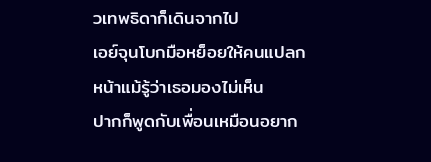วเทพธิดาก็เดินจากไป
เอย์จุนโบกมือหย็อยให้คนแปลกหน้าแม้รู้ว่าเธอมองไม่เห็น
ปากก็พูดกับเพื่อนเหมือนอยาก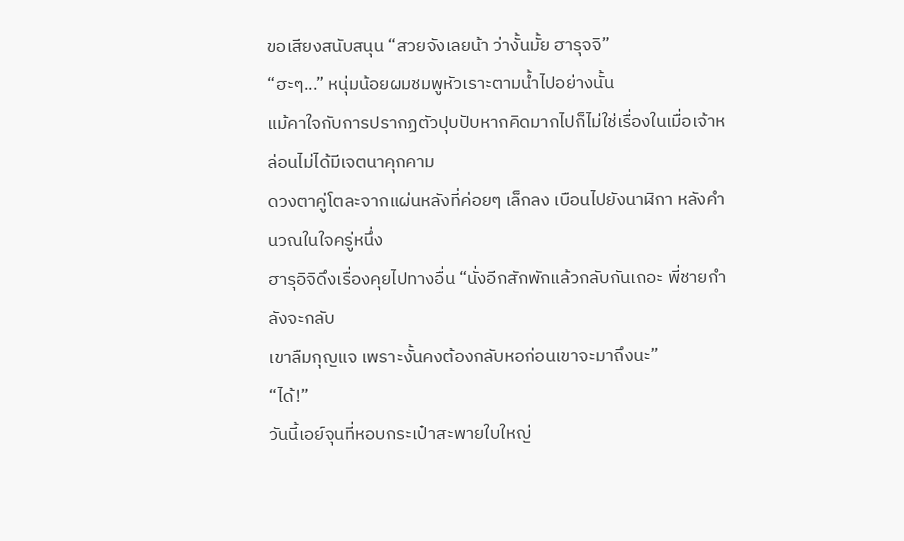ขอเสียงสนับสนุน “สวยจังเลยน้า ว่างั้นมั้ย ฮารุจจิ”
“ฮะๆ...” หนุ่มน้อยผมชมพูหัวเราะตามน้ำไปอย่างนั้น
แม้คาใจกับการปรากฏตัวปุบปับหากคิดมากไปก็ไม่ใช่เรื่องในเมื่อเจ้าหล่อนไม่ได้มีเจตนาคุกคาม
ดวงตาคู่โตละจากแผ่นหลังที่ค่อยๆ เล็กลง เบือนไปยังนาฬิกา หลังคำนวณในใจครู่หนึ่ง
ฮารุอิจิดึงเรื่องคุยไปทางอื่น “นั่งอีกสักพักแล้วกลับกันเถอะ พี่ชายกำลังจะกลับ
เขาลืมกุญแจ เพราะงั้นคงต้องกลับหอก่อนเขาจะมาถึงนะ”
“ได้!”
วันนี้เอย์จุนที่หอบกระเป๋าสะพายใบใหญ่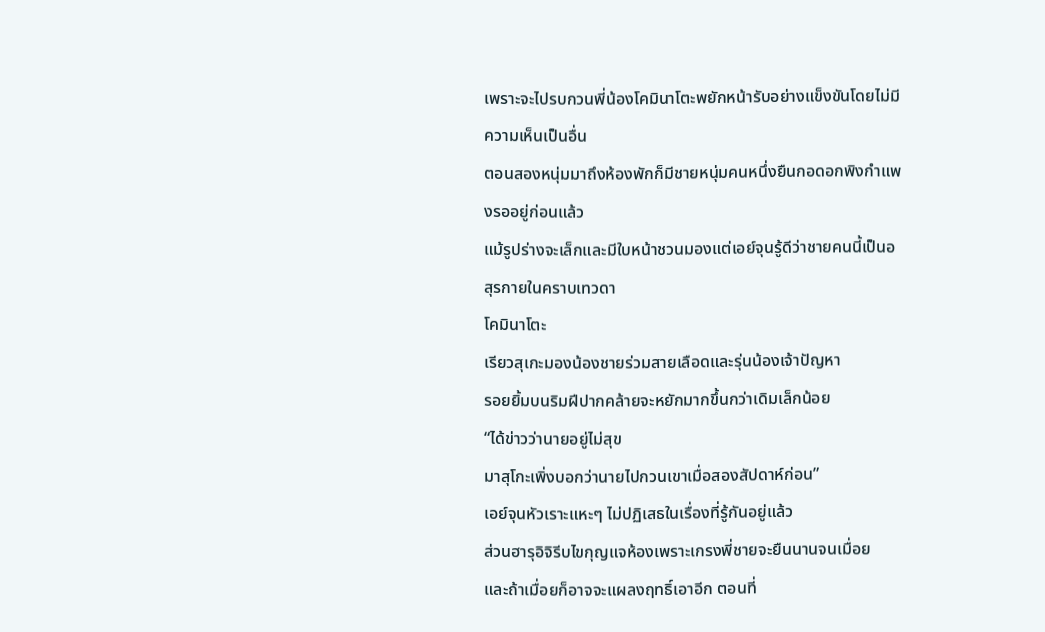เพราะจะไปรบกวนพี่น้องโคมินาโตะพยักหน้ารับอย่างแข็งขันโดยไม่มีความเห็นเป็นอื่น
ตอนสองหนุ่มมาถึงห้องพักก็มีชายหนุ่มคนหนึ่งยืนกอดอกพิงกำแพงรออยู่ก่อนแล้ว
แม้รูปร่างจะเล็กและมีใบหน้าชวนมองแต่เอย์จุนรู้ดีว่าชายคนนี้เป็นอสุรกายในคราบเทวดา
โคมินาโตะ
เรียวสุเกะมองน้องชายร่วมสายเลือดและรุ่นน้องเจ้าปัญหา
รอยยิ้มบนริมฝีปากคล้ายจะหยักมากขึ้นกว่าเดิมเล็กน้อย
“ได้ข่าวว่านายอยู่ไม่สุข
มาสุโกะเพิ่งบอกว่านายไปกวนเขาเมื่อสองสัปดาห์ก่อน”
เอย์จุนหัวเราะแหะๆ ไม่ปฏิเสธในเรื่องที่รู้กันอยู่แล้ว
ส่วนฮารุอิจิรีบไขกุญแจห้องเพราะเกรงพี่ชายจะยืนนานจนเมื่อย
และถ้าเมื่อยก็อาจจะแผลงฤทธิ์เอาอีก ตอนที่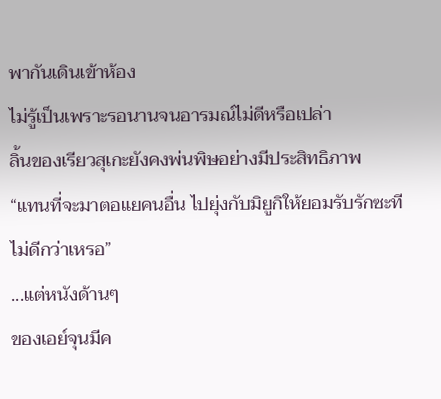พากันเดินเข้าห้อง
ไม่รู้เป็นเพราะรอนานจนอารมณ์ไม่ดีหรือเปล่า
ลิ้นของเรียวสุเกะยังคงพ่นพิษอย่างมีประสิทธิภาพ
“แทนที่จะมาตอแยคนอื่น ไปยุ่งกับมิยูกิให้ยอมรับรักซะทีไม่ดีกว่าเหรอ”
...แต่หนังด้านๆ
ของเอย์จุนมีค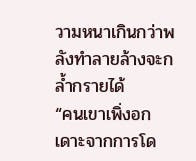วามหนาเกินกว่าพลังทำลายล้างจะกล้ำกรายได้
“คนเขาเพิ่งอกเดาะจากการโด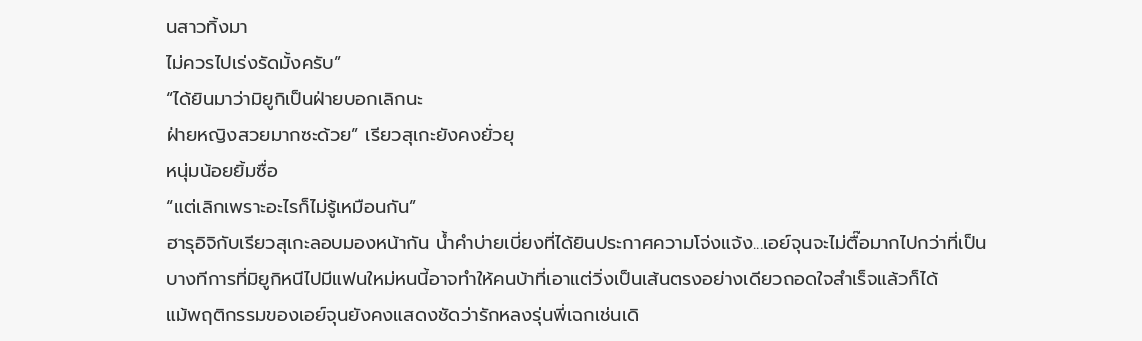นสาวทิ้งมา
ไม่ควรไปเร่งรัดมั้งครับ”
“ได้ยินมาว่ามิยูกิเป็นฝ่ายบอกเลิกนะ
ฝ่ายหญิงสวยมากซะด้วย” เรียวสุเกะยังคงยั่วยุ
หนุ่มน้อยยิ้มซื่อ
“แต่เลิกเพราะอะไรก็ไม่รู้เหมือนกัน”
ฮารุอิจิกับเรียวสุเกะลอบมองหน้ากัน น้ำคำบ่ายเบี่ยงที่ได้ยินประกาศความโจ่งแจ้ง...เอย์จุนจะไม่ตื๊อมากไปกว่าที่เป็น
บางทีการที่มิยูกิหนีไปมีแฟนใหม่หนนี้อาจทำให้คนบ้าที่เอาแต่วิ่งเป็นเส้นตรงอย่างเดียวถอดใจสำเร็จแล้วก็ได้
แม้พฤติกรรมของเอย์จุนยังคงแสดงชัดว่ารักหลงรุ่นพี่เฉกเช่นเดิ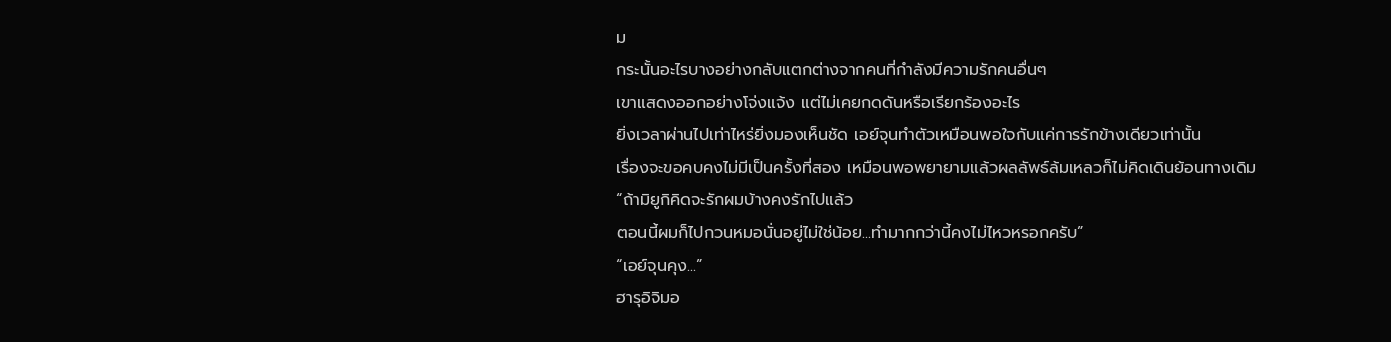ม
กระนั้นอะไรบางอย่างกลับแตกต่างจากคนที่กำลังมีความรักคนอื่นๆ
เขาแสดงออกอย่างโจ่งแจ้ง แต่ไม่เคยกดดันหรือเรียกร้องอะไร
ยิ่งเวลาผ่านไปเท่าไหร่ยิ่งมองเห็นชัด เอย์จุนทำตัวเหมือนพอใจกับแค่การรักข้างเดียวเท่านั้น
เรื่องจะขอคบคงไม่มีเป็นครั้งที่สอง เหมือนพอพยายามแล้วผลลัพธ์ล้มเหลวก็ไม่คิดเดินย้อนทางเดิม
“ถ้ามิยูกิคิดจะรักผมบ้างคงรักไปแล้ว
ตอนนี้ผมก็ไปกวนหมอนั่นอยู่ไม่ใช่น้อย...ทำมากกว่านี้คงไม่ไหวหรอกครับ”
“เอย์จุนคุง...”
ฮารุอิจิมอ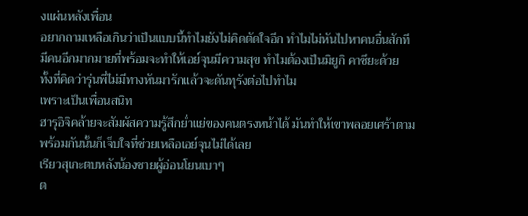งแผ่นหลังเพื่อน
อยากถามเหลือเกินว่าเป็นแบบนี้ทำไมยังไม่คิดตัดใจอีก ทำไมไม่หันไปหาคนอื่นสักที
มีคนอีกมากมายที่พร้อมจะทำให้เอย์จุนมีความสุข ทำไมต้องเป็นมิยูกิ คาซึยะด้วย
ทั้งที่คิดว่ารุ่นพี่ไม่มีทางหันมารักแล้วจะดันทุรังต่อไปทำไม
เพราะเป็นเพื่อนสนิท
ฮารุอิจิคล้ายจะสัมผัสความรู้สึกย่ำแย่ของคนตรงหน้าได้ มันทำให้เขาพลอยเศร้าตาม
พร้อมกันนั้นก็เจ็บใจที่ช่วยเหลือเอย์จุนไม่ได้เลย
เรียวสุเกะตบหลังน้องชายผู้อ่อนโยนเบาๆ
ต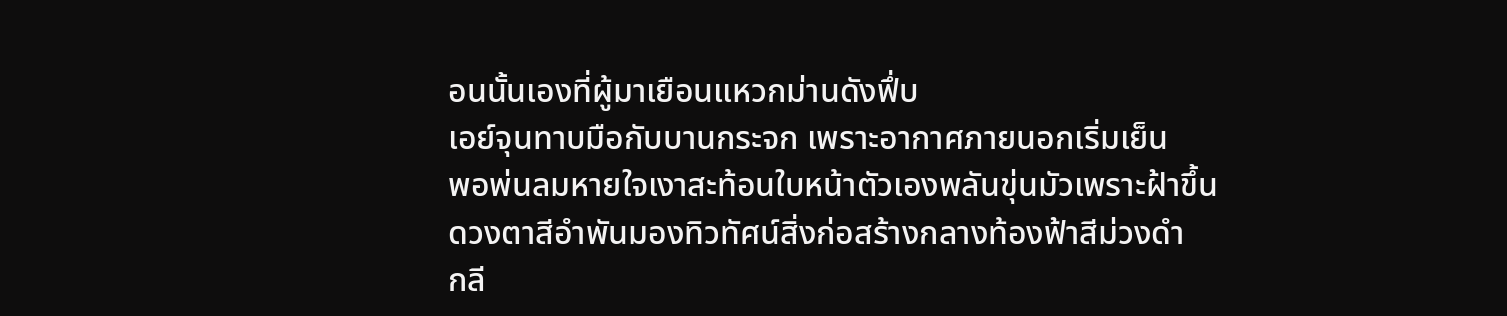อนนั้นเองที่ผู้มาเยือนแหวกม่านดังฟึ่บ
เอย์จุนทาบมือกับบานกระจก เพราะอากาศภายนอกเริ่มเย็น
พอพ่นลมหายใจเงาสะท้อนใบหน้าตัวเองพลันขุ่นมัวเพราะฝ้าขึ้น
ดวงตาสีอำพันมองทิวทัศน์สิ่งก่อสร้างกลางท้องฟ้าสีม่วงดำ
กลี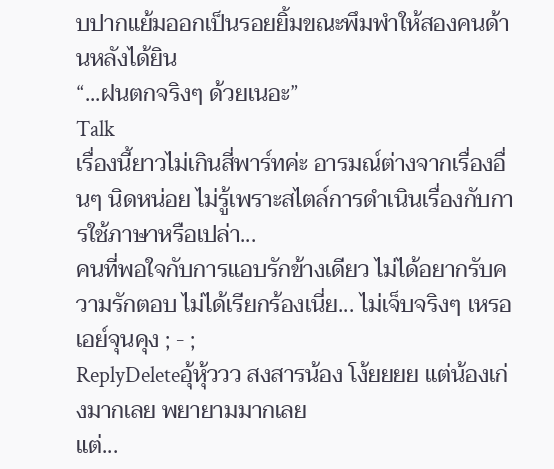บปากแย้มออกเป็นรอยยิ้มขณะพึมพำให้สองคนด้านหลังได้ยิน
“...ฝนตกจริงๆ ด้วยเนอะ”
Talk
เรื่องนี้ยาวไม่เกินสี่พาร์ทค่ะ อารมณ์ต่างจากเรื่องอื่นๆ นิดหน่อย ไม่รู้เพราะสไตล์การดำเนินเรื่องกับการใช้ภาษาหรือเปล่า...
คนที่พอใจกับการแอบรักข้างเดียว ไม่ได้อยากรับความรักตอบ ไม่ได้เรียกร้องเนี่ย... ไม่เจ็บจริงๆ เหรอเอย์จุนคุง ; - ;
ReplyDeleteอุ้หุ้ววว สงสารน้อง โง้ยยยย แต่น้องเก่งมากเลย พยายามมากเลย
แต่...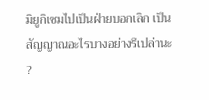มิยูกิเซมไปเป็นฝ่ายบอกเลิก เป็นสัญญาณอะไรบางอย่างรึเปล่านะ ?